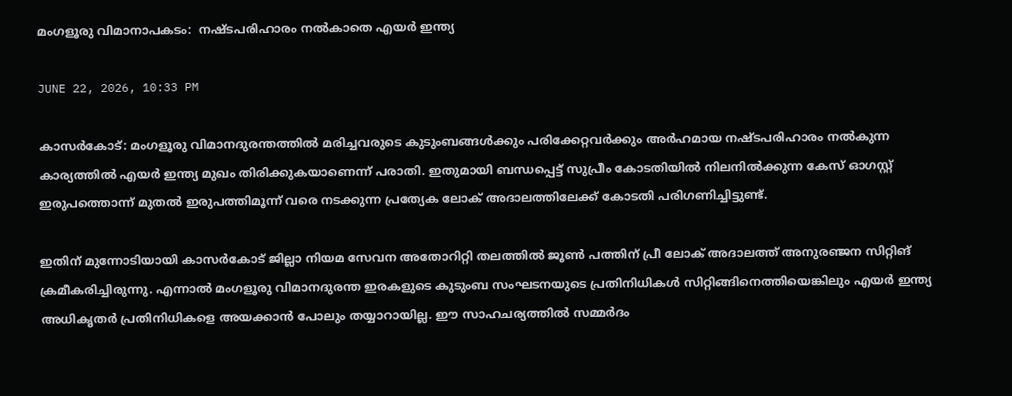മംഗളൂരു വിമാനാപകടം:  നഷ്ടപരിഹാരം നല്‍കാതെ എയര്‍ ഇന്ത്യ

JUNE 22, 2026, 10:33 PM

കാസർകോട്: മംഗളൂരു വിമാനദുരന്തത്തിൽ മരിച്ചവരുടെ കുടുംബങ്ങൾക്കും പരിക്കേറ്റവർക്കും അർഹമായ നഷ്ടപരിഹാരം നൽകുന്ന കാര്യത്തിൽ എയർ ഇന്ത്യ മുഖം തിരിക്കുകയാണെന്ന് പരാതി. ഇതുമായി ബന്ധപ്പെട്ട് സുപ്രീം കോടതിയിൽ നിലനിൽക്കുന്ന കേസ് ഓഗസ്റ്റ് ഇരുപത്തൊന്ന് മുതൽ ഇരുപത്തിമൂന്ന് വരെ നടക്കുന്ന പ്രത്യേക ലോക് അദാലത്തിലേക്ക് കോടതി പരിഗണിച്ചിട്ടുണ്ട്.

ഇതിന് മുന്നോടിയായി കാസർകോട് ജില്ലാ നിയമ സേവന അതോറിറ്റി തലത്തിൽ ജൂൺ പത്തിന് പ്രീ ലോക് അദാലത്ത് അനുരഞ്ജന സിറ്റിങ് ക്രമീകരിച്ചിരുന്നു. എന്നാൽ മംഗളൂരു വിമാനദുരന്ത ഇരകളുടെ കുടുംബ സംഘടനയുടെ പ്രതിനിധികൾ സിറ്റിങ്ങിനെത്തിയെങ്കിലും എയർ ഇന്ത്യ അധികൃതർ പ്രതിനിധികളെ അയക്കാൻ പോലും തയ്യാറായില്ല. ഈ സാഹചര്യത്തിൽ സമ്മർദം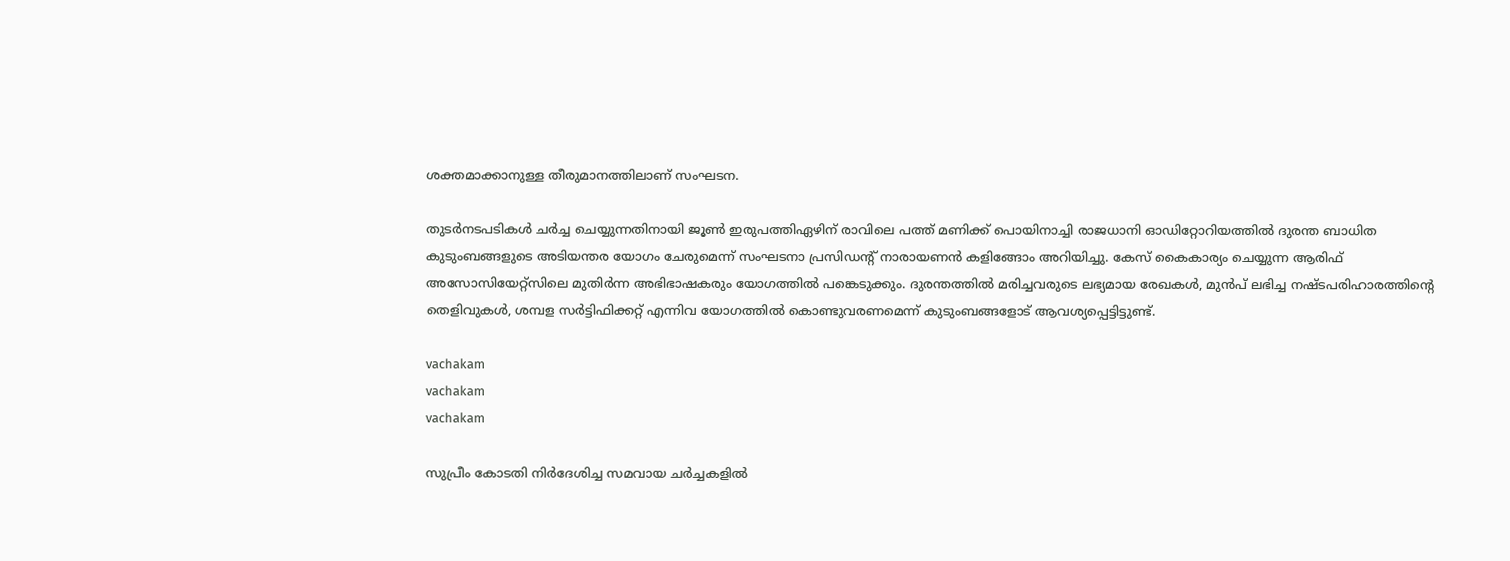ശക്തമാക്കാനുള്ള തീരുമാനത്തിലാണ് സംഘടന.

തുടർനടപടികൾ ചർച്ച ചെയ്യുന്നതിനായി ജൂൺ ഇരുപത്തിഏഴിന് രാവിലെ പത്ത് മണിക്ക് പൊയിനാച്ചി രാജധാനി ഓഡിറ്റോറിയത്തിൽ ദുരന്ത ബാധിത കുടുംബങ്ങളുടെ അടിയന്തര യോഗം ചേരുമെന്ന് സംഘടനാ പ്രസിഡന്റ് നാരായണൻ കളിങ്ങോം അറിയിച്ചു. കേസ് കൈകാര്യം ചെയ്യുന്ന ആരിഫ് അസോസിയേറ്റ്സിലെ മുതിർന്ന അഭിഭാഷകരും യോഗത്തിൽ പങ്കെടുക്കും. ദുരന്തത്തിൽ മരിച്ചവരുടെ ലഭ്യമായ രേഖകൾ, മുൻപ് ലഭിച്ച നഷ്ടപരിഹാരത്തിന്റെ തെളിവുകൾ, ശമ്പള സർട്ടിഫിക്കറ്റ് എന്നിവ യോഗത്തിൽ കൊണ്ടുവരണമെന്ന് കുടുംബങ്ങളോട് ആവശ്യപ്പെട്ടിട്ടുണ്ട്.

vachakam
vachakam
vachakam

സുപ്രീം കോടതി നിർദേശിച്ച സമവായ ചർച്ചകളിൽ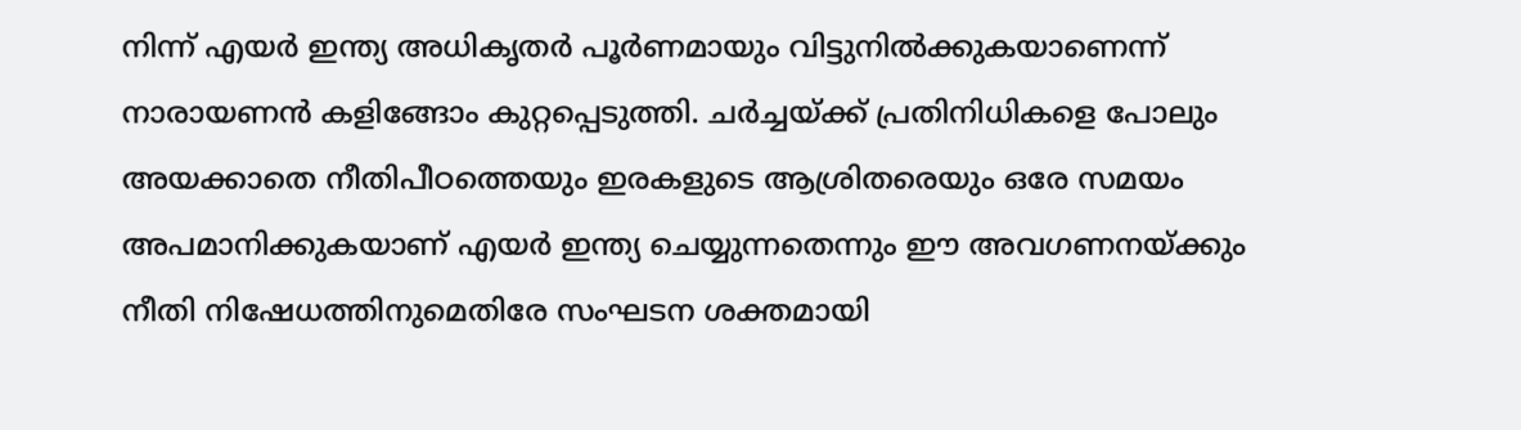നിന്ന് എയർ ഇന്ത്യ അധികൃതർ പൂർണമായും വിട്ടുനിൽക്കുകയാണെന്ന് നാരായണൻ കളിങ്ങോം കുറ്റപ്പെടുത്തി. ചർച്ചയ്ക്ക് പ്രതിനിധികളെ പോലും അയക്കാതെ നീതിപീഠത്തെയും ഇരകളുടെ ആശ്രിതരെയും ഒരേ സമയം അപമാനിക്കുകയാണ് എയർ ഇന്ത്യ ചെയ്യുന്നതെന്നും ഈ അവഗണനയ്ക്കും നീതി നിഷേധത്തിനുമെതിരേ സംഘടന ശക്തമായി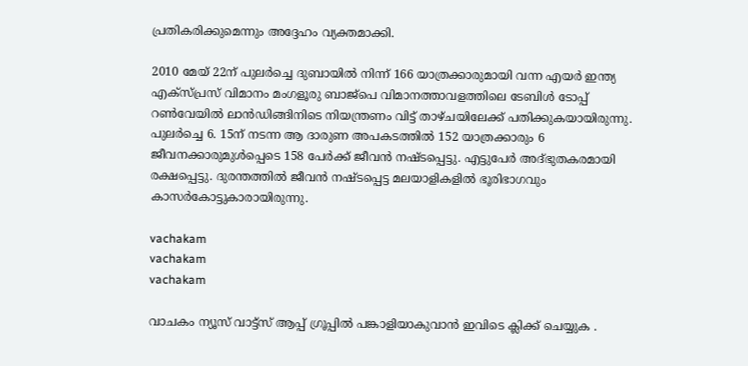പ്രതികരിക്കുമെന്നും അദ്ദേഹം വ്യക്തമാക്കി.

2010 മേയ് 22ന് പുലർച്ചെ ദുബായിൽ നിന്ന് 166 യാത്രക്കാരുമായി വന്ന എയർ ഇന്ത്യ എക്‌സ്പ്രസ് വിമാനം മംഗളൂരു ബാജ്പെ വിമാനത്താവളത്തിലെ ടേബിൾ ടോപ്പ് റൺവേയിൽ ലാൻഡിങ്ങിനിടെ നിയന്ത്രണം വിട്ട് താഴ്ചയിലേക്ക് പതിക്കുകയായിരുന്നു. പുലർച്ചെ 6. 15ന് നടന്ന ആ ദാരുണ അപകടത്തിൽ 152 യാത്രക്കാരും 6 ജീവനക്കാരുമുൾപ്പെടെ 158 പേർക്ക് ജീവൻ നഷ്ടപ്പെട്ടു. എട്ടുപേർ അദ്ഭുതകരമായി രക്ഷപ്പെട്ടു. ദുരന്തത്തിൽ ജീവൻ നഷ്ടപ്പെട്ട മലയാളികളിൽ ഭൂരിഭാഗവും കാസർകോട്ടുകാരായിരുന്നു.

vachakam
vachakam
vachakam

വാചകം ന്യൂസ് വാട്ട്സ് ആപ്പ് ഗ്രൂപ്പിൽ പങ്കാളിയാകുവാൻ ഇവിടെ ക്ലിക്ക് ചെയ്യുക .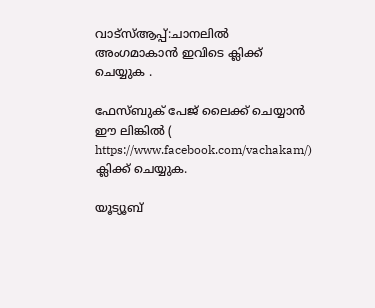വാട്സ്ആപ്പ്:ചാനലിൽ അംഗമാകാൻ ഇവിടെ ക്ലിക്ക് ചെയ്യുക .

ഫേസ്ബുക് പേജ് ലൈക്ക് ചെയ്യാൻ ഈ ലിങ്കിൽ (
https://www.facebook.com/vachakam/) ക്ലിക്ക് ചെയ്യുക.

യൂട്യൂബ്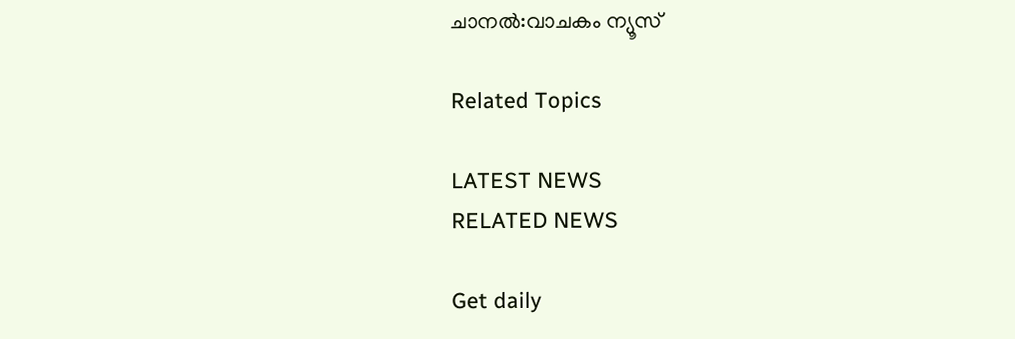ചാനൽ:വാചകം ന്യൂസ്

Related Topics

LATEST NEWS
RELATED NEWS

Get daily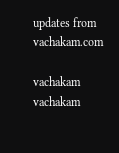updates from vachakam.com

vachakam
vachakam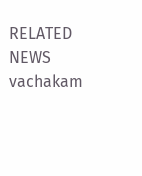RELATED NEWS
vachakam